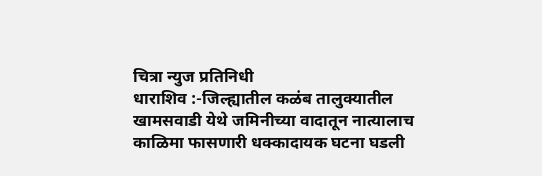चित्रा न्युज प्रतिनिधी
धाराशिव :-जिल्ह्यातील कळंब तालुक्यातील खामसवाडी येथे जमिनीच्या वादातून नात्यालाच काळिमा फासणारी धक्कादायक घटना घडली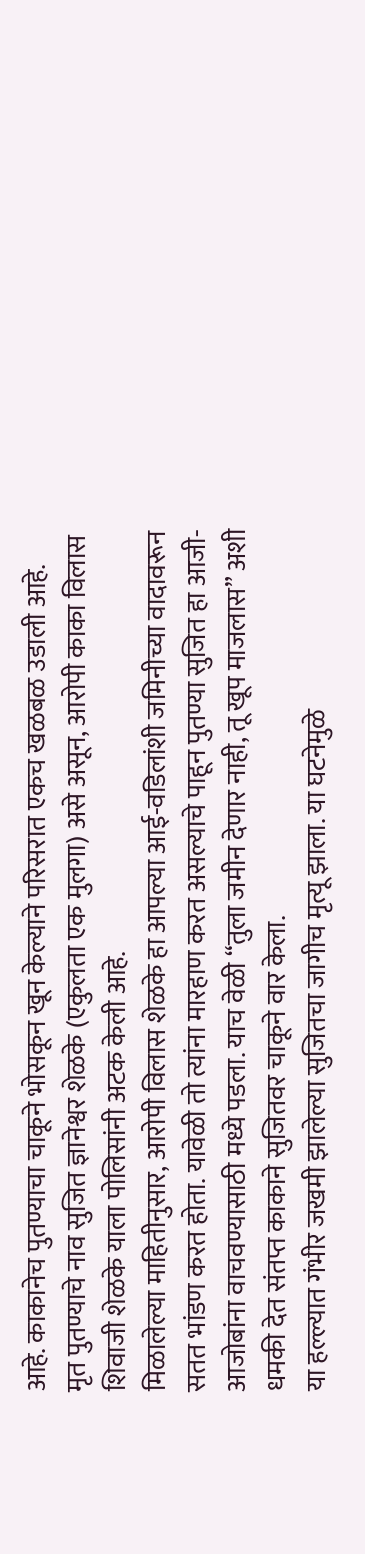आहे. काकानेच पुतण्याचा चाकूने भोसकून खून केल्याने परिसरात एकच खळबळ उडाली आहे.
मृत पुतण्याचे नाव सुजित ज्ञानेश्वर शेळके (एकुलता एक मुलगा) असे असून, आरोपी काका विलास शिवाजी शेळके याला पोलिसांनी अटक केली आहे.
मिळालेल्या माहितीनुसार, आरोपी विलास शेळके हा आपल्या आई-वडिलांशी जमिनीच्या वादावरून सतत भांडण करत होता. यावेळी तो त्यांना मारहाण करत असल्याचे पाहून पुतण्या सुजित हा आजी-आजोबांना वाचवण्यासाठी मध्ये पडला. याच वेळी “तुला जमीन देणार नाही, तू खूप माजलास” अशी धमकी देत संतप्त काकाने सुजितवर चाकूने वार केला.
या हल्ल्यात गंभीर जखमी झालेल्या सुजितचा जागीच मृत्यू झाला. या घटनेमुळे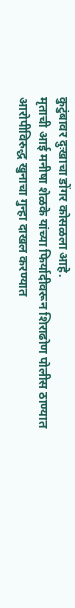कुटुंबावर दुःखाचा डोंगर कोसळला आहे.
मृताची आई मनीषा शेळके यांच्या फिर्यादीवरून शिराढोण पोलीस ठाण्यात आरोपीविरुद्ध खुनाचा गुन्हा दाखल करण्यात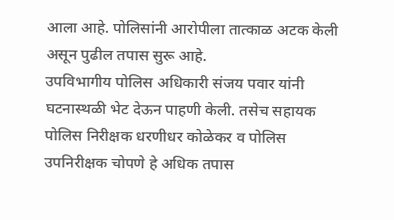आला आहे. पोलिसांनी आरोपीला तात्काळ अटक केली असून पुढील तपास सुरू आहे.
उपविभागीय पोलिस अधिकारी संजय पवार यांनी घटनास्थळी भेट देऊन पाहणी केली. तसेच सहायक पोलिस निरीक्षक धरणीधर कोळेकर व पोलिस उपनिरीक्षक चोपणे हे अधिक तपास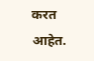करत आहेत.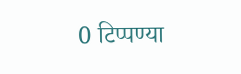0 टिप्पण्या